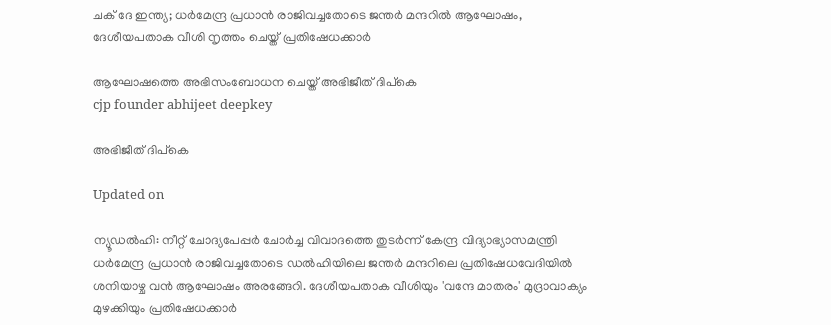ചക് ദേ ഇന്ത്യ; ധര്‍മേന്ദ്ര പ്രധാന്‍ രാജിവച്ചതോടെ ജന്തര്‍ മന്ദറിൽ ആഘോഷം, ദേശീയപതാക വീശി നൃത്തം ചെയ്ത് പ്രതിഷേധക്കാര്‍

ആഘോഷത്തെ അഭിസംബോധന ചെയ്ത് അഭിജീത് ദിപ്കെ
cjp founder abhijeet deepkey

അഭിജീത് ദിപ്കെ

Updated on

ന്യൂഡല്‍ഹി: നീറ്റ് ചോദ്യപേപ്പര്‍ ചോര്‍ച്ച വിവാദത്തെ തുടര്‍ന്ന് കേന്ദ്ര വിദ്യാഭ്യാസമന്ത്രി ധര്‍മേന്ദ്ര പ്രധാന്‍ രാജിവച്ചതോടെ ഡല്‍ഹിയിലെ ജന്തര്‍ മന്ദറിലെ പ്രതിഷേധവേദിയില്‍ ശനിയാഴ്ച വൻ ആഘോഷം അരങ്ങേറി. ദേശീയപതാക വീശിയും 'വന്ദേ മാതരം' മുദ്രാവാക്യം മുഴക്കിയും പ്രതിഷേധക്കാര്‍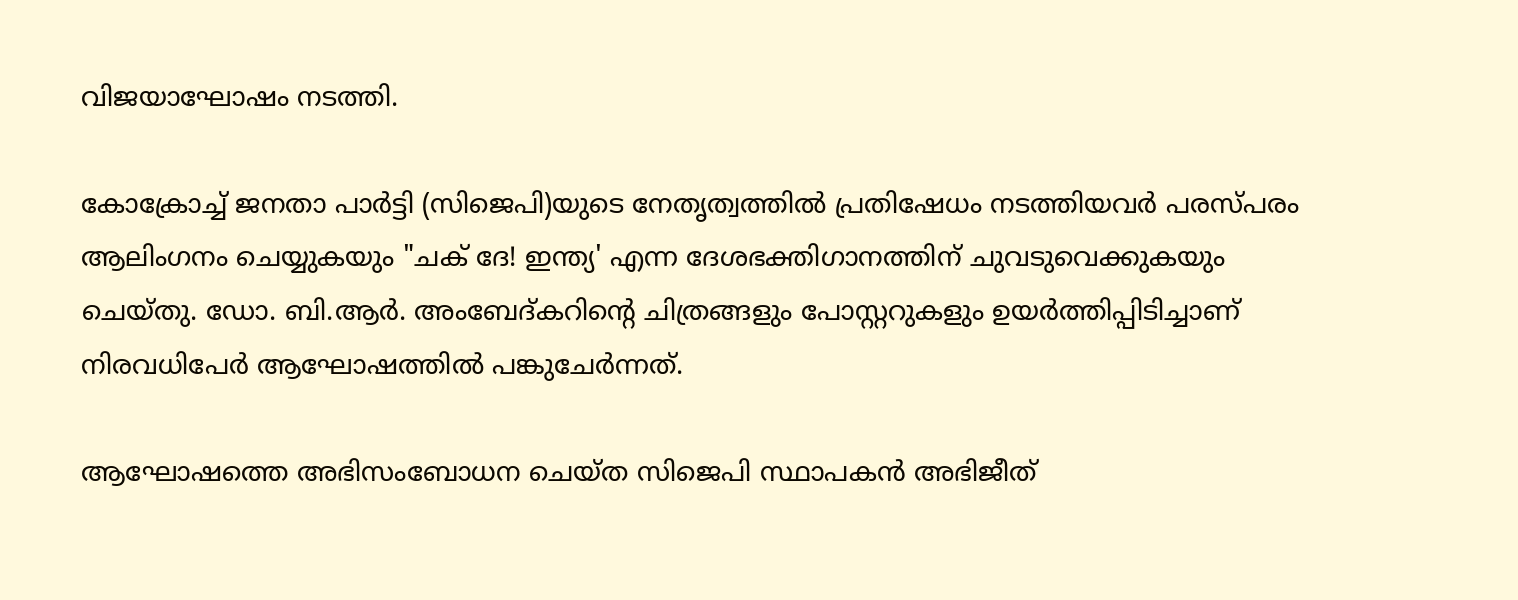വിജയാഘോഷം നടത്തി.

കോക്രോച്ച് ജനതാ പാര്‍ട്ടി (സിജെപി)യുടെ നേതൃത്വത്തില്‍ പ്രതിഷേധം നടത്തിയവര്‍ പരസ്പരം ആലിംഗനം ചെയ്യുകയും "ചക് ദേ! ഇന്ത്യ' എന്ന ദേശഭക്തിഗാനത്തിന് ചുവടുവെക്കുകയും ചെയ്തു. ഡോ. ബി.ആര്‍. അംബേദ്കറിന്‍റെ ചിത്രങ്ങളും പോസ്റ്ററുകളും ഉയര്‍ത്തിപ്പിടിച്ചാണ് നിരവധിപേര്‍ ആഘോഷത്തില്‍ പങ്കുചേര്‍ന്നത്.

ആഘോഷത്തെ അഭിസംബോധന ചെയ്ത സിജെപി സ്ഥാപകന്‍ അഭിജീത്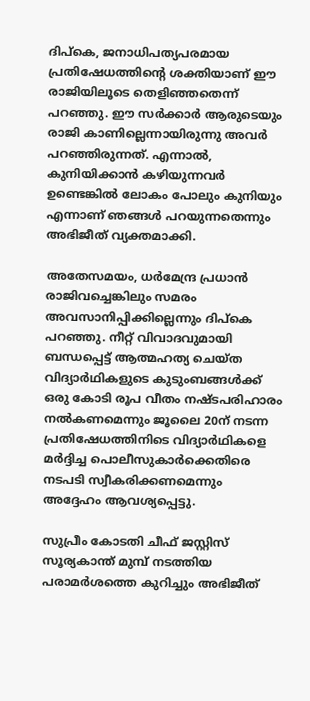ദിപ്‌കെ, ജനാധിപത്യപരമായ പ്രതിഷേധത്തി‌ന്‍റെ ശക്തിയാണ് ഈ രാജിയിലൂടെ തെളിഞ്ഞതെന്ന് പറഞ്ഞു. ഈ സര്‍ക്കാര്‍ ആരുടെയും രാജി കാണില്ലെന്നായിരുന്നു അവര്‍ പറഞ്ഞിരുന്നത്. എന്നാല്‍, കുനിയിക്കാന്‍ കഴിയുന്നവര്‍ ഉണ്ടെങ്കില്‍ ലോകം പോലും കുനിയും എന്നാണ് ഞങ്ങള്‍ പറയുന്നതെന്നും അഭിജീത് വ്യക്തമാക്കി.

അതേസമയം, ധര്‍മേന്ദ്ര പ്രധാന്‍ രാജിവച്ചെങ്കിലും സമരം അവസാനിപ്പിക്കില്ലെന്നും ദിപ്‌കെ പറഞ്ഞു. നീറ്റ് വിവാദവുമായി ബന്ധപ്പെട്ട് ആത്മഹത്യ ചെയ്ത വിദ്യാര്‍ഥികളുടെ കുടുംബങ്ങള്‍ക്ക് ഒരു കോടി രൂപ വീതം നഷ്ടപരിഹാരം നല്‍കണമെന്നും ജൂലൈ 20ന് നടന്ന പ്രതിഷേധത്തിനിടെ വിദ്യാർഥികളെ മർദ്ദിച്ച പൊലീസുകാർക്കെതിരെ നടപടി സ്വീകരിക്കണമെന്നും അദ്ദേഹം ആവശ്യപ്പെട്ടു.

സുപ്രീം കോടതി ചീഫ് ജസ്റ്റിസ് സൂര്യകാന്ത് മുമ്പ് നടത്തിയ പരാമര്‍ശത്തെ കുറിച്ചും അഭിജീത്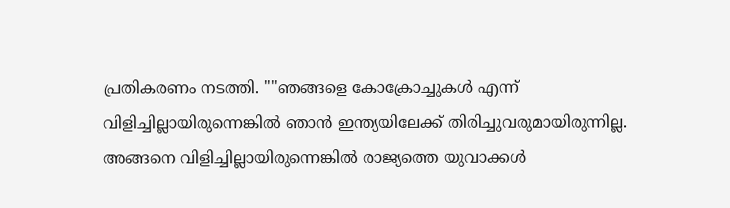പ്രതികരണം നടത്തി. ""ഞങ്ങളെ കോക്രോച്ചുകള്‍ എന്ന് വിളിച്ചില്ലായിരുന്നെങ്കില്‍ ഞാന്‍ ഇന്ത്യയിലേക്ക് തിരിച്ചുവരുമായിരുന്നില്ല. അങ്ങനെ വിളിച്ചില്ലായിരുന്നെങ്കില്‍ രാജ്യത്തെ യുവാക്കള്‍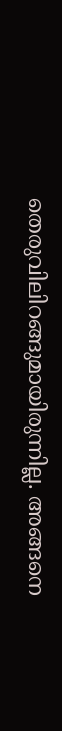തെരുവിലിറങ്ങുമായിരുന്നില്ല. അങ്ങനെ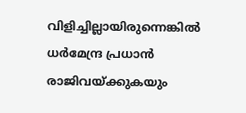വിളിച്ചില്ലായിരുന്നെങ്കില്‍ ധര്‍മേന്ദ്ര പ്രധാന്‍ രാജിവയ്ക്കുകയും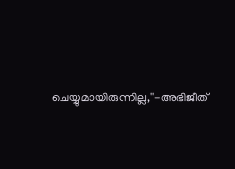ചെയ്യുമായിരുന്നില്ല,''-അഭിജീത്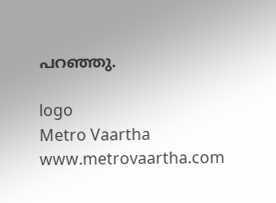പറഞ്ഞു.

logo
Metro Vaartha
www.metrovaartha.com